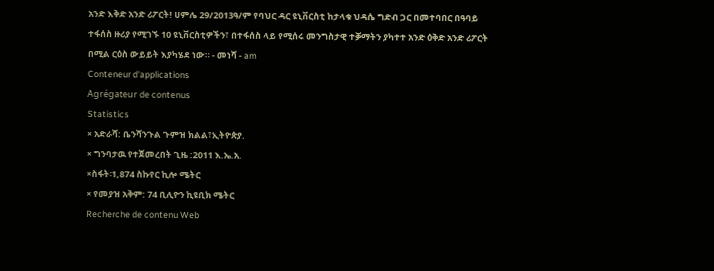አንድ እቅድ አንድ ሪፖርት! ሀምሌ 29/2013ዓ/ም የባህር ዳር ዩኒቨርስቲ ከታላቁ ህዳሴ ግድብ ጋር በመተባበር በዓባይ ተፋሰስ ዙሪያ የሚገኙ 10 ዩኒቨርስቲዎችን፣ በተፋሰስ ላይ የሚሰሩ መንግስታዊ ተቓማትን ያካተተ አንድ ዕቅድ አንድ ሪፖርት በሚል ርዕስ ውይይት እያካሄደ ነው። - መነሻ - am
Conteneur d'applications
Agrégateur de contenus
Statistics
× አድራሻ: ቤንሻንጉል ጉምዝ ክልል፣ኢትዮጵያ.
× ግንባታዉ የተጀመረበት ጊዜ :2011 እ.ኤ.አ.
×ስፋት፡1,874 ስኩየር ኪሎ ሜትር
× የመያዝ አቅም: 74 ቢሊዮን ኪዩቢክ ሜትር
Recherche de contenu Web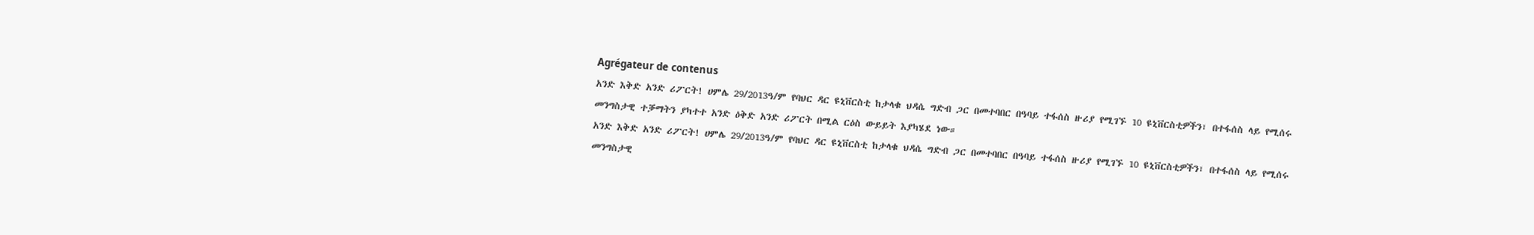Agrégateur de contenus
አንድ እቅድ አንድ ሪፖርት! ሀምሌ 29/2013ዓ/ም የባህር ዳር ዩኒቨርስቲ ከታላቁ ህዳሴ ግድብ ጋር በመተባበር በዓባይ ተፋሰስ ዙሪያ የሚገኙ 10 ዩኒቨርስቲዎችን፣ በተፋሰስ ላይ የሚሰሩ መንግስታዊ ተቓማትን ያካተተ አንድ ዕቅድ አንድ ሪፖርት በሚል ርዕስ ውይይት እያካሄደ ነው።
አንድ እቅድ አንድ ሪፖርት! ሀምሌ 29/2013ዓ/ም የባህር ዳር ዩኒቨርስቲ ከታላቁ ህዳሴ ግድብ ጋር በመተባበር በዓባይ ተፋሰስ ዙሪያ የሚገኙ 10 ዩኒቨርስቲዎችን፣ በተፋሰስ ላይ የሚሰሩ መንግስታዊ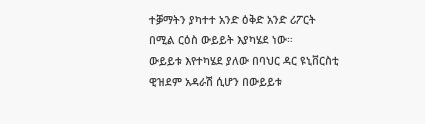ተቓማትን ያካተተ አንድ ዕቅድ አንድ ሪፖርት በሚል ርዕስ ውይይት እያካሄደ ነው።
ውይይቱ እየተካሄደ ያለው በባህር ዳር ዩኒቨርስቲ ዊዝደም አዳራሽ ሲሆን በውይይቱ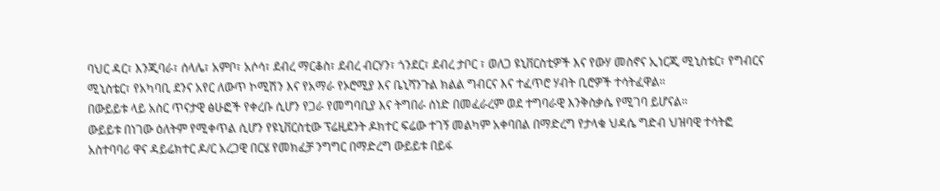ባህር ዳር፣ እንጂባራ፣ ሰላሌ፣ አምቦ፣ አሶሳ፣ ደብረ ማርቆስ፣ ደብረ ብርሃን፣ ጎንደር፣ ደብረ ታቦር ፣ ወለጋ ዩኒቨርስቲዎች እና የውሃ መስኖና ኢነርጂ ሚኒስቴር፣ የግብርና ሚኒስቴር፣ የአካባቢ ደንና አየር ለውጥ ኮሚሽን እና የአማራ የኦሮሚያ እና ቤኒሻንጉል ክልል ግብርና እና ተፈጥሮ ሃብት ቢሮዎች ተሳትፈዋል።
በውይይቱ ላይ አስር ጥናታዊ ፅሁፎች የቀረቡ ሲሆን የጋራ የመግባቢያ እና ትግበራ ሰነድ በመፈራረም ወደ ተግባራዊ እንቅስቃሴ የሚገባ ይሆናል።
ውይይቱ በነገው ዕለትም የሚቀጥል ሲሆን የዩኒቨርስቲው ፕሬዚደንት ዶክተር ፍሬው ተገኝ መልካም አቀባበል በማድረግ የታላቁ ህዳሴ ግድብ ህዝባዊ ተሳትፎ አስተባባሪ ዋና ዳይሬክተር ዶ/ር አረጋዊ በርሄ የመክፈቻ ንግግር በማድረግ ውይይቱ በይፋ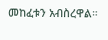መከፈቱን አብስረዋል።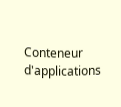Conteneur d'applications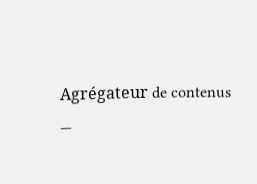Agrégateur de contenus
—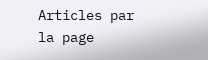Articles par la page